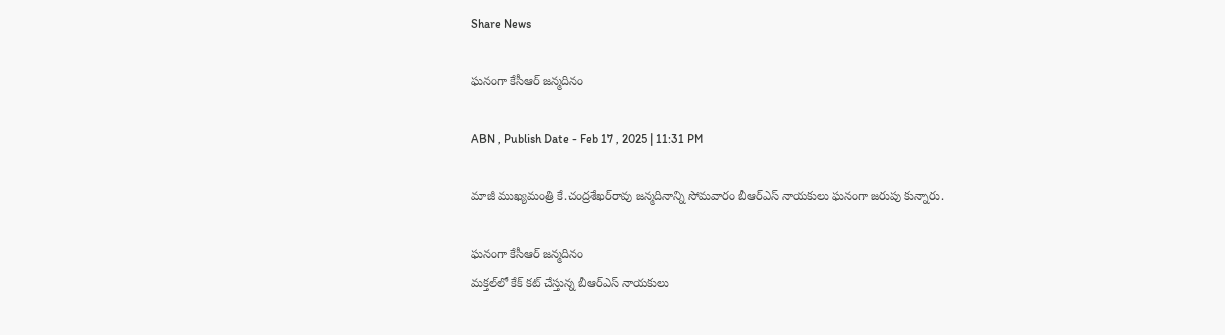Share News

ఘనంగా కేసీఆర్‌ జన్మదినం

ABN , Publish Date - Feb 17 , 2025 | 11:31 PM

మాజీ ముఖ్యమంత్రి కే.చంద్రశేఖర్‌రావు జన్మదినాన్ని సోమవారం బీఆర్‌ఎస్‌ నాయకులు ఘనంగా జరుపు కున్నారు.

ఘనంగా కేసీఆర్‌ జన్మదినం
మక్తల్‌లో కేక్‌ కట్‌ చేస్తున్న బీఆర్‌ఎస్‌ నాయకులు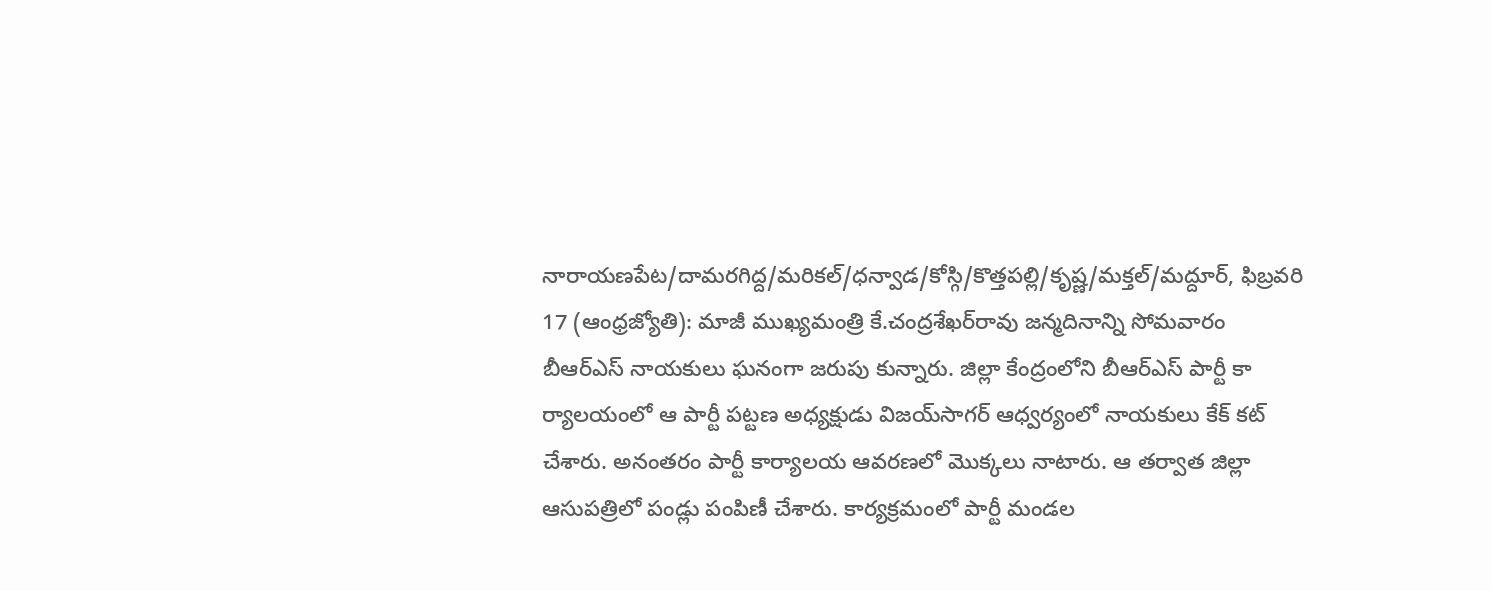నారాయణపేట/దామరగిద్ద/మరికల్‌/ధన్వాడ/కోస్గి/కొత్తపల్లి/కృష్ణ/మక్తల్‌/మద్దూర్‌, ఫిబ్రవరి 17 (ఆంధ్రజ్యోతి): మాజీ ముఖ్యమంత్రి కే.చంద్రశేఖర్‌రావు జన్మదినాన్ని సోమవారం బీఆర్‌ఎస్‌ నాయకులు ఘనంగా జరుపు కున్నారు. జిల్లా కేంద్రంలోని బీఆర్‌ఎస్‌ పార్టీ కా ర్యాలయంలో ఆ పార్టీ పట్టణ అధ్యక్షుడు విజయ్‌సాగర్‌ ఆధ్వర్యంలో నాయకులు కేక్‌ కట్‌ చేశారు. అనంతరం పార్టీ కార్యాలయ ఆవరణలో మొక్కలు నాటారు. ఆ తర్వాత జిల్లా ఆసుపత్రిలో పండ్లు పంపిణీ చేశారు. కార్యక్రమంలో పార్టీ మండల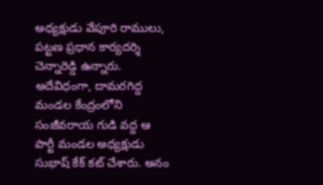అధ్యక్షుడు వేపూరి రాములు, పట్టణ ప్రధాన కార్యదర్శి చెన్నారెడ్డి ఉన్నారు. అదేవిధంగా, దామరగిద్ద మండల కేంద్రంలోని సంజీవరాయ గుడి వద్ద ఆ పార్టీ మండల అధ్యక్షుడు సుభాష్‌ కేక్‌ కట్‌ చేశారు. అనం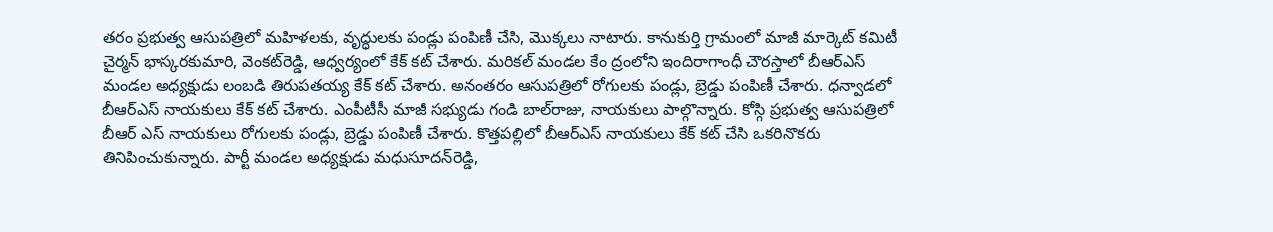తరం ప్రభుత్వ ఆసుపత్రిలో మహిళలకు, వృద్ధులకు పండ్లు పంపిణీ చేసి, మొక్కలు నాటారు. కానుకుర్తి గ్రామంలో మాజీ మార్కెట్‌ కమిటీ చైర్మన్‌ భాస్కరకుమారి, వెంకట్‌రెడ్డి, ఆధ్వర్యంలో కేక్‌ కట్‌ చేశారు. మరికల్‌ మండల కేం ద్రంలోని ఇందిరాగాంధీ చౌరస్తాలో బీఆర్‌ఎస్‌ మండల అధ్యక్షుడు లంబడి తిరుపతయ్య కేక్‌ కట్‌ చేశారు. అనంతరం ఆసుపత్రిలో రోగులకు పండ్లు, బ్రెడ్డు పంపిణీ చేశారు. ధన్వాడలో బీఆర్‌ఎస్‌ నాయకులు కేక్‌ కట్‌ చేశారు. ఎంపీటీసీ మాజీ సభ్యుడు గండి బాల్‌రాజు, నాయకులు పాల్గొన్నారు. కోస్గి ప్రభుత్వ ఆసుపత్రిలో బీఆర్‌ ఎస్‌ నాయకులు రోగులకు పండ్లు, బ్రెడ్డు పంపిణీ చేశారు. కొత్తపల్లిలో బీఆర్‌ఎస్‌ నాయకులు కేక్‌ కట్‌ చేసి ఒకరినొకరు తినిపించుకున్నారు. పార్టీ మండల అధ్యక్షుడు మధుసూదన్‌రెడ్డి,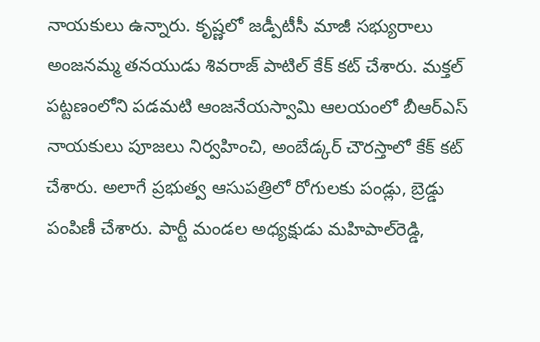నాయకులు ఉన్నారు. కృష్ణలో జడ్పీటీసీ మాజీ సభ్యురాలు అంజనమ్మ తనయుడు శివరాజ్‌ పాటిల్‌ కేక్‌ కట్‌ చేశారు. మక్తల్‌ పట్టణంలోని పడమటి ఆంజనేయస్వామి ఆలయంలో బీఆర్‌ఎస్‌ నాయకులు పూజలు నిర్వహించి, అంబేడ్కర్‌ చౌరస్తాలో కేక్‌ కట్‌ చేశారు. అలాగే ప్రభుత్వ ఆసుపత్రిలో రోగులకు పండ్లు, బ్రెడ్డు పంపిణీ చేశారు. పార్టీ మండల అధ్యక్షుడు మహిపాల్‌రెడ్డి,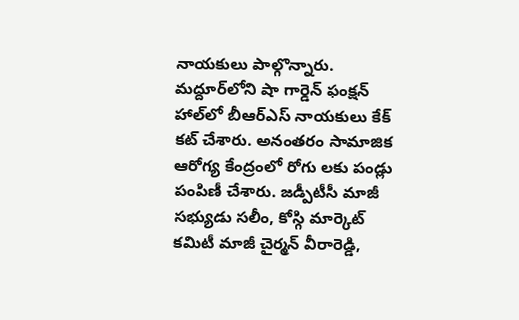నాయకులు పాల్గొన్నారు. మద్దూర్‌లోని షా గార్డెన్‌ ఫంక్షన్‌ హాల్‌లో బీఆర్‌ఎస్‌ నాయకులు కేక్‌ కట్‌ చేశారు. అనంతరం సామాజిక ఆరోగ్య కేంద్రంలో రోగు లకు పండ్లు పంపిణీ చేశారు. జడ్పీటీసీ మాజీ సభ్యుడు సలీం, కోస్గి మార్కెట్‌ కమిటీ మాజీ చైర్మన్‌ వీరారెడ్డి,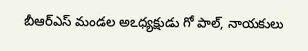బీఆర్‌ఎస్‌ మండల అఽధ్యక్షుడు గో పాల్‌, నాయకులు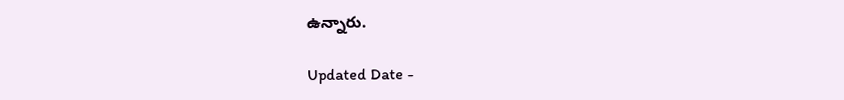ఉన్నారు.

Updated Date -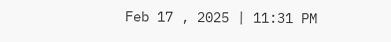Feb 17 , 2025 | 11:31 PM